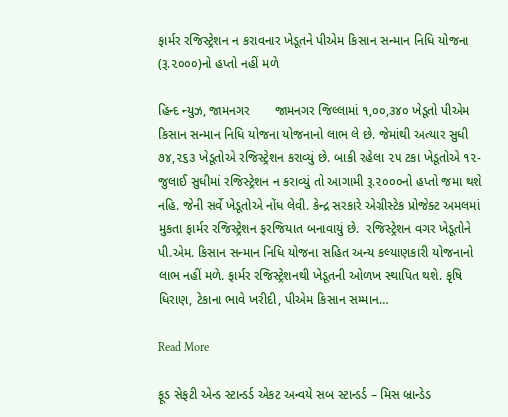ફાર્મર રજિસ્ટ્રેશન ન કરાવનાર ખેડૂતને પીએમ કિસાન સન્માન નિધિ યોજના (રૂ.૨૦૦૦)નો હપ્તો નહીં મળે

હિન્દ ન્યુઝ, જામનગર       જામનગર જિલ્લામાં ૧,૦૦,૩૪૦ ખેડૂતો પીએમ કિસાન સન્માન નિધિ યોજના યોજનાનો લાભ લે છે. જેમાંથી અત્યાર સુધી ૭૪,૨૬૩ ખેડૂતોએ રજિસ્ટ્રેશન કરાવ્યું છે. બાકી રહેલા ૨૫ ટકા ખેડૂતોએ ૧૨- જુલાઈ સુધીમાં રજિસ્ટ્રેશન ન કરાવ્યું તો આગામી રૂ.૨૦૦૦નો હપ્તો જમા થશે નહિ. જેની સર્વે ખેડૂતોએ નોંધ લેવી. કેન્દ્ર સરકારે એગ્રીસ્ટેક પ્રોજેક્ટ અમલમાં મુકતા ફાર્મર રજિસ્ટ્રેશન ફરજિયાત બનાવાયું છે.  રજિસ્ટ્રેશન વગર ખેડૂતોને પી.એમ. કિસાન સન્માન નિધિ યોજના સહિત અન્ય કલ્યાણકારી યોજનાનો લાભ નહીં મળે. ફાર્મર રજિસ્ટ્રેશનથી ખેડૂતની ઓળખ સ્થાપિત થશે. કૃષિ ધિરાણ, ટેકાના ભાવે ખરીદી, પીએમ કિસાન સમ્માન…

Read More

ફૂડ સેફટી એન્ડ સ્ટાન્ડર્ડ એકટ અન્વયે સબ સ્ટાન્ડર્ડ – મિસ બ્રાન્ડેડ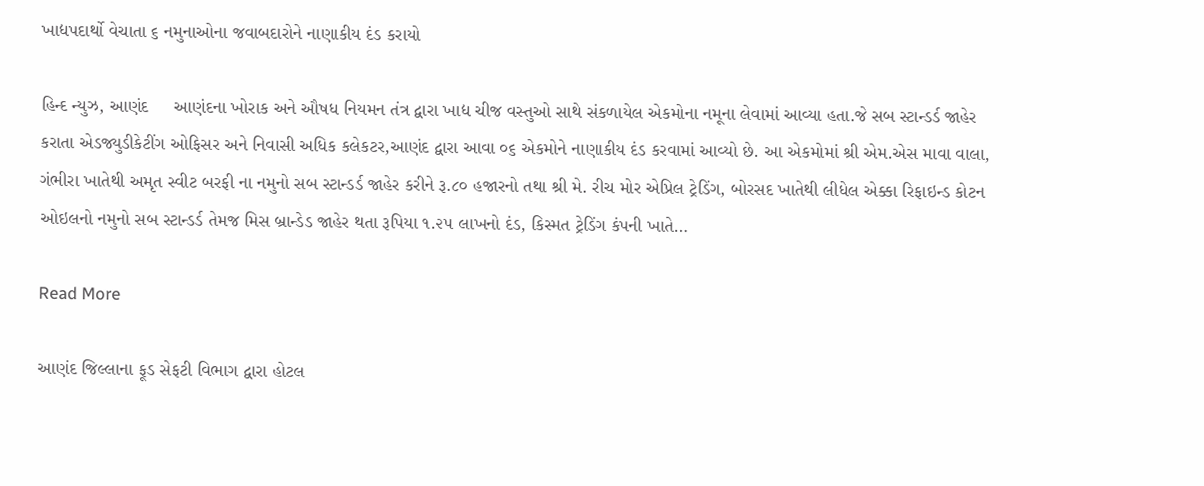ખાદ્યપદાર્થો વેચાતા ૬ નમુનાઓના જવાબદારોને નાણાકીય દંડ કરાયો

હિન્દ ન્યુઝ, આણંદ     આણંદના ખોરાક અને ઔષધ નિયમન તંત્ર દ્વારા ખાદ્ય ચીજ વસ્તુઓ સાથે સંકળાયેલ એકમોના નમૂના લેવામાં આવ્યા હતા.જે સબ સ્ટાન્ડર્ડ જાહેર કરાતા એડજ્યુડીકેટીંગ ઓફિસર અને નિવાસી અધિક કલેકટર,આણંદ દ્વારા આવા ૦૬ એકમોને નાણાકીય દંડ કરવામાં આવ્યો છે. આ એકમોમાં શ્રી એમ.એસ માવા વાલા, ગંભીરા ખાતેથી અમૃત સ્વીટ બરફી ના નમુનો સબ સ્ટાન્ડર્ડ જાહેર કરીને રૂ.૮૦ હજારનો તથા શ્રી મે. રીચ મોર એપ્રિલ ટ્રેડિંગ, બોરસદ ખાતેથી લીધેલ એક્કા રિફાઇન્ડ કોટન ઓઇલનો નમુનો સબ સ્ટાન્ડર્ડ તેમજ મિસ બ્રાન્ડેડ જાહેર થતા રૂપિયા ૧.૨૫ લાખનો દંડ, કિસ્મત ટ્રેડિંગ કંપની ખાતે…

Read More

આણંદ જિલ્લાના ફૂડ સેફટી વિભાગ દ્વારા હોટલ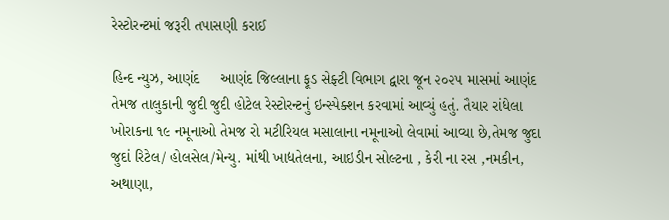રેસ્ટોરન્ટમાં જરૂરી તપાસણી કરાઈ

હિન્દ ન્યુઝ, આણંદ     આણંદ જિલ્લાના ફૂડ સેફ્ટી વિભાગ દ્વારા જૂન ૨૦૨૫ માસમાં આણંદ તેમજ તાલુકાની જુદી જુદી હોટેલ રેસ્ટોરન્ટનું ઇન્સ્પેક્શન કરવામાં આવ્યું હતું. તૈયાર રાંધેલા ખોરાકના ૧૯ નમૂનાઓ તેમજ રો મટીરિયલ મસાલાના નમૂનાઓ લેવામાં આવ્યા છે,તેમજ જુદા જુદાં રિટેલ/ હોલસેલ/મેન્યુ. માંથી ખાદ્યતેલના, આઇડીન સોલ્ટના , કેરી ના રસ ,નમકીન, અથાણા,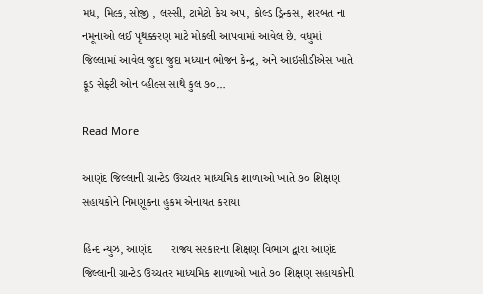મધ, મિલ્ક, સોજી , લસ્સી, ટામેટો કેચ અપ, કોલ્ડ ડ્રિન્કસ, શરબત ના નમૂનાઓ લઈ પૃથક્કરણ માટે મોકલી આપવામાં આવેલ છે. વધુમાં જિલ્લામાં આવેલ જુદા જુદા મધ્યાન ભોજન કેન્દ્ર, અને આઇસીડીએસ ખાતે ફૂડ સેફ્ટી ઓન વ્હીલ્સ સાથે કુલ ૭૦…

Read More

આણંદ જિલ્લાની ગ્રાન્ટેડ ઉચ્ચતર માધ્યમિક શાળાઓ ખાતે ૭૦ શિક્ષણ સહાયકોને નિમણૂકના હુકમ એનાયત કરાયા

હિન્દ ન્યુઝ, આણંદ      રાજ્ય સરકારના શિક્ષણ વિભાગ દ્વારા આણંદ જિલ્લાની ગ્રાન્ટેડ ઉચ્ચતર માધ્યમિક શાળાઓ ખાતે ૭૦ શિક્ષણ સહાયકોની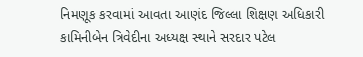નિમણૂક કરવામાં આવતા આણંદ જિલ્લા શિક્ષણ અધિકારી કામિનીબેન ત્રિવેદીના અધ્યક્ષ સ્થાને સરદાર પટેલ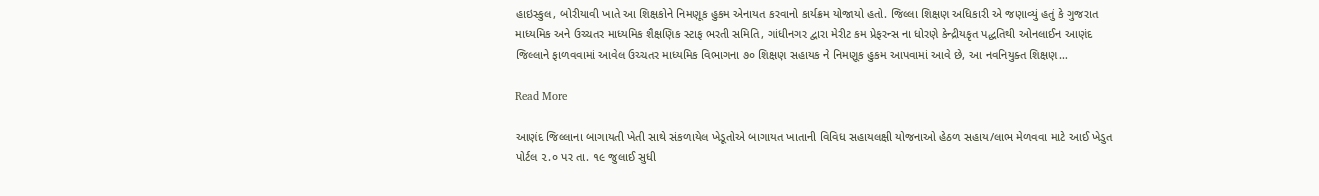હાઇસ્કુલ, બોરીયાવી ખાતે આ શિક્ષકોને નિમણૂક હુકમ એનાયત કરવાનો કાર્યક્રમ યોજાયો હતો. જિલ્લા શિક્ષણ અધિકારી એ જણાવ્યું હતું કે ગુજરાત માધ્યમિક અને ઉચ્ચતર માધ્યમિક શૈક્ષણિક સ્ટાફ ભરતી સમિતિ, ગાંધીનગર દ્વારા મેરીટ કમ પ્રેફરન્સ ના ધોરણે કેન્દ્રીયકૃત પદ્ધતિથી ઓનલાઈન આણંદ જિલ્લાને ફાળવવામાં આવેલ ઉચ્ચતર માધ્યમિક વિભાગના ૭૦ શિક્ષણ સહાયક ને નિમણૂક હુકમ આપવામાં આવે છે, આ નવનિયુક્ત શિક્ષણ…

Read More

આણંદ જિલ્લાના બાગાયતી ખેતી સાથે સંકળાયેલ ખેડૂતોએ બાગાયત ખાતાની વિવિધ સહાયલક્ષી યોજનાઓ હેઠળ સહાય/લાભ મેળવવા માટે આઈ ખેડુત પોર્ટલ ૨.૦ પર તા. ૧૯ જુલાઈ સુધી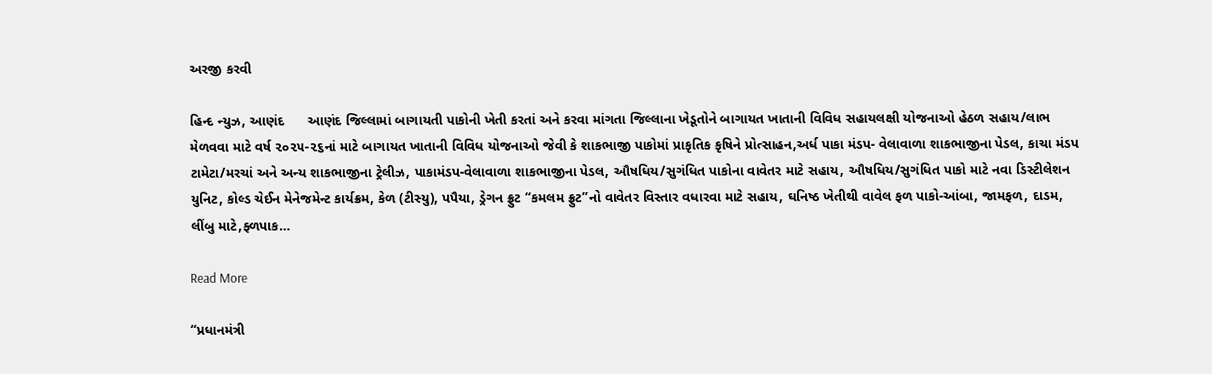અરજી કરવી

હિન્દ ન્યુઝ, આણંદ      આણંદ જિલ્લામાં બાગાયતી પાકોની ખેતી કરતાં અને કરવા માંગતા જિલ્લાના ખેડૂતોને બાગાયત ખાતાની વિવિધ સહાયલક્ષી યોજનાઓ હેઠળ સહાય/લાભ મેળવવા માટે વર્ષ ૨૦૨૫-૨૬નાં માટે બાગાયત ખાતાની વિવિધ યોજનાઓ જેવી કે શાકભાજી પાકોમાં પ્રાકૃતિક કૃષિને પ્રોત્સાહન,અર્ધ પાકા મંડપ- વેલાવાળા શાકભાજીના પેડલ, કાચા મંડપ ટામેટા/મરચાં અને અન્ય શાકભાજીના ટ્રેલીઝ, પાકામંડપ-વેલાવાળા શાકભાજીના પેડલ, ઔષધિય/સુગંધિત પાકોના વાવેતર માટે સહાય, ઔષધિય/સુગંધિત પાકો માટે નવા ડિસ્ટીલેશન યુનિટ, કોલ્ડ ચેઈન મેનેજમેન્ટ કાર્યક્રમ, કેળ (ટીસ્યુ), પપૈયા, ડ્રેગન ફ્રુટ “કમલમ ફ્રુટ”નો વાવેતર વિસ્તાર વધારવા માટે સહાય, ઘનિષ્ઠ ખેતીથી વાવેલ ફળ પાકો-આંબા, જામફળ, દાડમ, લીંબુ માટે,ફ્ળપાક…

Read More

“પ્રધાનમંત્રી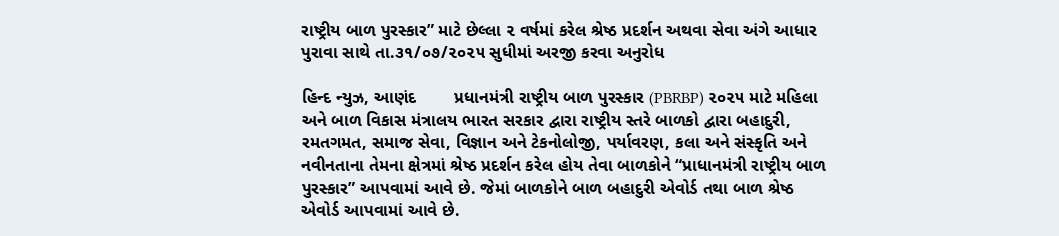રાષ્ટ્રીય બાળ પુરસ્કાર” માટે છેલ્લા ૨ વર્ષમાં કરેલ શ્રેષ્ઠ પ્રદર્શન અથવા સેવા અંગે આધાર પુરાવા સાથે તા.૩૧/૦૭/૨૦૨૫ સુધીમાં અરજી કરવા અનુરોધ

હિન્દ ન્યુઝ, આણંદ        પ્રધાનમંત્રી રાષ્ટ્રીય બાળ પુરસ્કાર (PBRBP) ૨૦૨૫ માટે મહિલા અને બાળ વિકાસ મંત્રાલય ભારત સરકાર દ્વારા રાષ્ટ્રીય સ્તરે બાળકો દ્વારા બહાદુરી, રમતગમત, સમાજ સેવા, વિજ્ઞાન અને ટેકનોલોજી, પર્યાવરણ, કલા અને સંસ્કૃતિ અને નવીનતાના તેમના ક્ષેત્રમાં શ્રેષ્ઠ પ્રદર્શન કરેલ હોય તેવા બાળકોને “પ્રાધાનમંત્રી રાષ્ટ્રીય બાળ પુરસ્કાર” આપવામાં આવે છે. જેમાં બાળકોને બાળ બહાદુરી એવોર્ડ તથા બાળ શ્રેષ્ઠ એવોર્ડ આપવામાં આવે છે.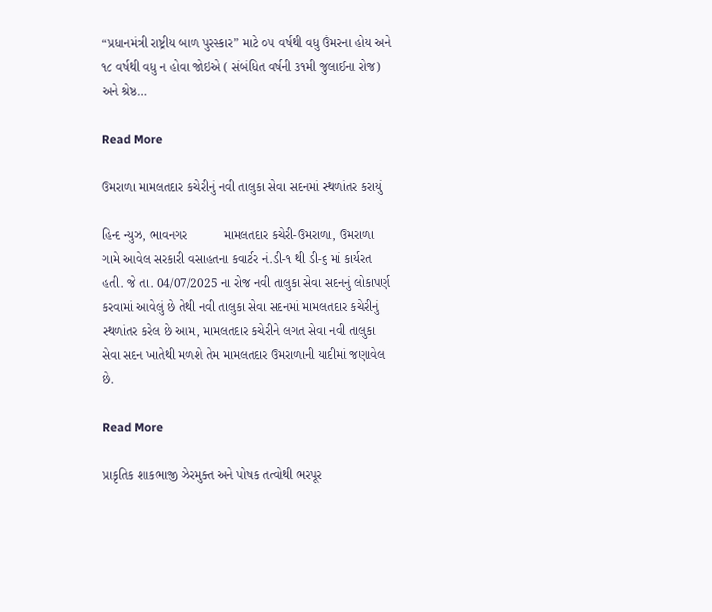“પ્રધાનમંત્રી રાષ્ટ્રીય બાળ પુરસ્કાર” માટે ૦૫ વર્ષથી વધુ ઉંમરના હોય અને ૧૮ વર્ષથી વધુ ન હોવા જોઇએ ( સંબંધિત વર્ષની ૩૧મી જુલાઈના રોજ) અને શ્રેષ્ઠ…

Read More

ઉમરાળા મામલતદાર કચેરીનું નવી તાલુકા સેવા સદનમાં સ્થળાંતર કરાયું

હિન્દ ન્યુઝ, ભાવનગર          મામલતદાર કચેરી-ઉમરાળા, ઉમરાળા ગામે આવેલ સરકારી વસાહતના કવાર્ટર નં.ડી-૧ થી ડી-૬ માં કાર્યરત હતી. જે તા. 04/07/2025 ના રોજ નવી તાલુકા સેવા સદનનું લોકાપર્ણ કરવામાં આવેલું છે તેથી નવી તાલુકા સેવા સદનમાં મામલતદાર કચેરીનું સ્થળાંતર કરેલ છે આમ, મામલતદાર કચેરીને લગત સેવા નવી તાલુકા સેવા સદન ખાતેથી મળશે તેમ મામલતદાર ઉમરાળાની યાદીમાં જણાવેલ છે.

Read More

પ્રાકૃતિક શાકભાજી ઝેરમુક્ત અને પોષક તત્વોથી ભરપૂર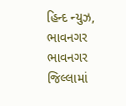હિન્દ ન્યુઝ, ભાવનગર         ભાવનગર જિલ્લામાં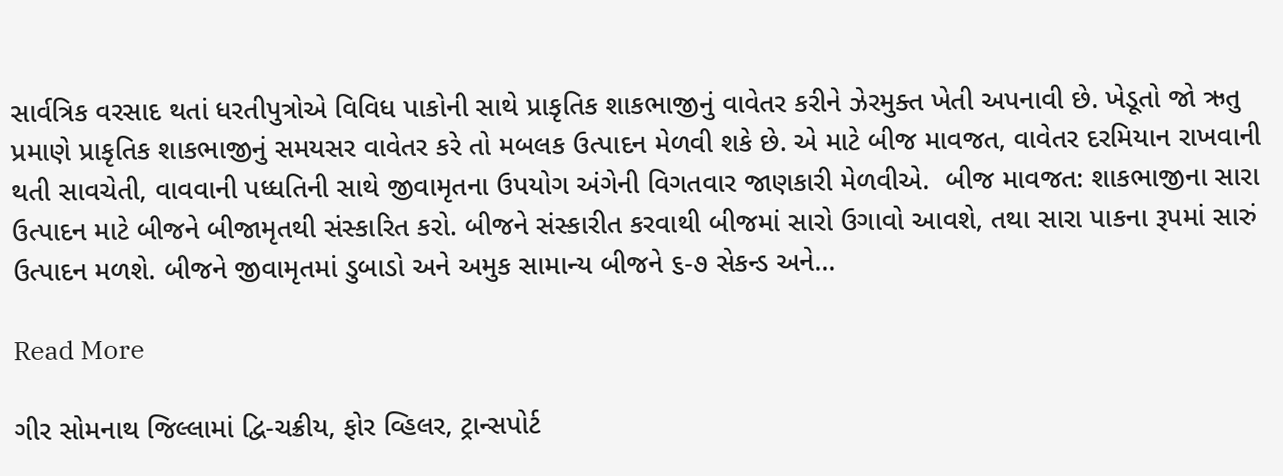સાર્વત્રિક વરસાદ થતાં ધરતીપુત્રોએ વિવિધ પાકોની સાથે પ્રાકૃતિક શાકભાજીનું વાવેતર કરીને ઝેરમુક્ત ખેતી અપનાવી છે. ખેડૂતો જો ઋતુ પ્રમાણે પ્રાકૃતિક શાકભાજીનું સમયસર વાવેતર કરે તો મબલક ઉત્પાદન મેળવી શકે છે. એ માટે બીજ માવજત, વાવેતર દરમિયાન રાખવાની થતી સાવચેતી, વાવવાની પધ્ધતિની સાથે જીવામૃતના ઉપયોગ અંગેની વિગતવાર જાણકારી મેળવીએ.  બીજ માવજત: શાકભાજીના સારા ઉત્પાદન માટે બીજને બીજામૃતથી સંસ્કારિત કરો. બીજને સંસ્કારીત કરવાથી બીજમાં સારો ઉગાવો આવશે, તથા સારા પાકના રૂપમાં સારું ઉત્પાદન મળશે. બીજને જીવામૃતમાં ડુબાડો અને અમુક સામાન્ય બીજને ૬-૭ સેકન્ડ અને…

Read More

ગીર સોમનાથ જિલ્લામાં દ્વિ-ચક્રીય, ફોર વ્હિલર, ટ્રાન્સપોર્ટ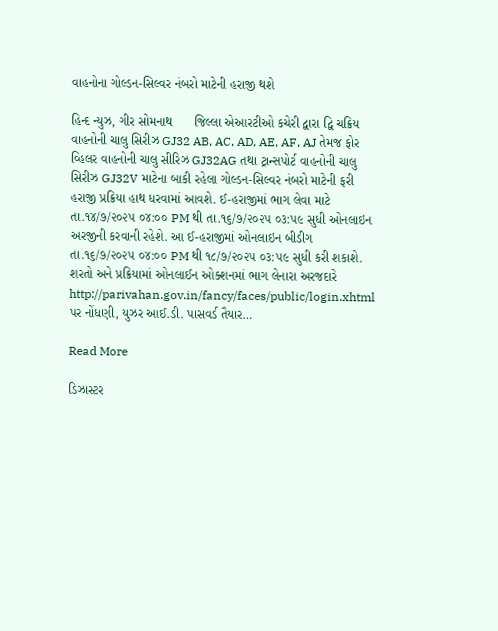વાહનોના ગોલ્ડન-સિલ્વર નંબરો માટેની હરાજી થશે

હિન્દ ન્યુઝ, ગીર સોમનાથ      જિલ્લા એઆરટીઓ કચેરી દ્વારા દ્વિ ચક્રિય વાહનોની ચાલુ સિરીઝ GJ32 AB, AC, AD, AE, AF, AJ તેમજ ફોર વ્હિલર વાહનોની ચાલુ સીરિઝ GJ32AG તથા ટ્રાન્સપોર્ટ વાહનોની ચાલુ સિરીઝ GJ32V માટેના બાકી રહેલા ગોલ્ડન-સિલ્વર નંબરો માટેની ફરી હરાજી પ્રક્રિયા હાથ ધરવામાં આવશે. ઈ-હરાજીમાં ભાગ લેવા માટે તા.૧૪/૭/૨૦૨૫ ૦૪:૦૦ PM થી તા.૧૬/૭/૨૦૨૫ ૦૩:૫૯ સુધી ઓનલાઇન અરજીની કરવાની રહેશે. આ ઈ-હરાજીમાં ઓનલાઇન બીડીગ તા.૧૬/૭/૨૦૨૫ ૦૪:૦૦ PM થી ૧૮/૭/૨૦૨૫ ૦૩:૫૯ સુધી કરી શકાશે.  શરતો અને પ્રક્રિયામાં ઓનલાઈન ઓક્શનમાં ભાગ લેનારા અરજદારે http://parivahan.gov.in/fancy/faces/public/login.xhtml પર નોંધણી, યુઝર આઈ.ડી. પાસવર્ડ તૈયાર…

Read More

ડિઝાસ્ટર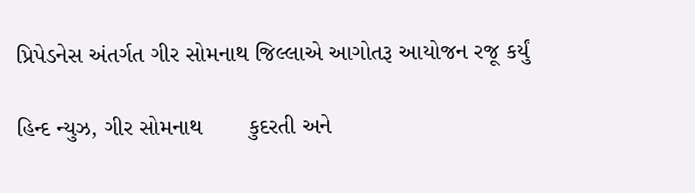પ્રિપેડનેસ અંતર્ગત ગીર સોમનાથ જિલ્લાએ આગોતરૂ આયોજન રજૂ કર્યું

હિન્દ ન્યુઝ, ગીર સોમનાથ       કુદરતી અને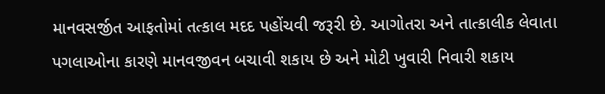માનવસર્જીત આફતોમાં તત્કાલ મદદ પહોંચવી જરૂરી છે. આગોતરા અને તાત્કાલીક લેવાતા પગલાઓના કારણે માનવજીવન બચાવી શકાય છે અને મોટી ખુવારી નિવારી શકાય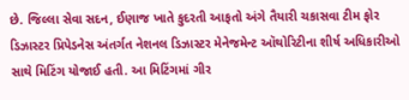છે. જિલ્લા સેવા સદન, ઈણાજ ખાતે કુદરતી આફતો અંગે તૈયારી ચકાસવા ટીમ ફોર ડિઝાસ્ટર પ્રિપેડનેસ અંતર્ગત નેશનલ ડિઝાસ્ટર મેનેજમેન્ટ ઑથોરિટીના શીર્ષ અધિકારીઓ સાથે મિટિંગ યોજાઈ હતી. આ મિટિંગમાં ગીર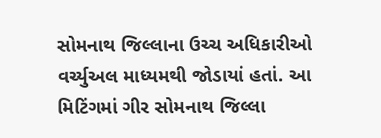સોમનાથ જિલ્લાના ઉચ્ચ અધિકારીઓ વર્ચ્યુઅલ માધ્યમથી જોડાયાં હતાં. આ મિટિંગમાં ગીર સોમનાથ જિલ્લા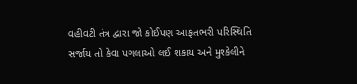વહીવટી તંત્ર દ્વારા જો કોઈપણ આફતભરી પરિસ્થિતિ સર્જાય તો કેવા પગલાઓ લઈ શકાય અને મુશ્કેલીને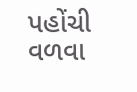પહોંચી વળવા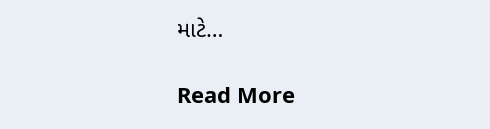માટે…

Read More